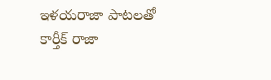ఇళయరాజా పాటలతో కార్తీక్ రాజా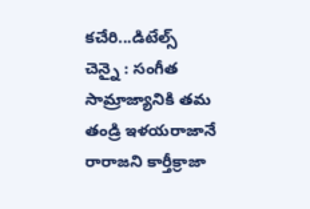కచేరి...డిటేల్స్
చెన్నై : సంగీత సామ్రాజ్యానికి తమ తండ్రి ఇళయరాజానే రారాజని కార్తీక్రాజా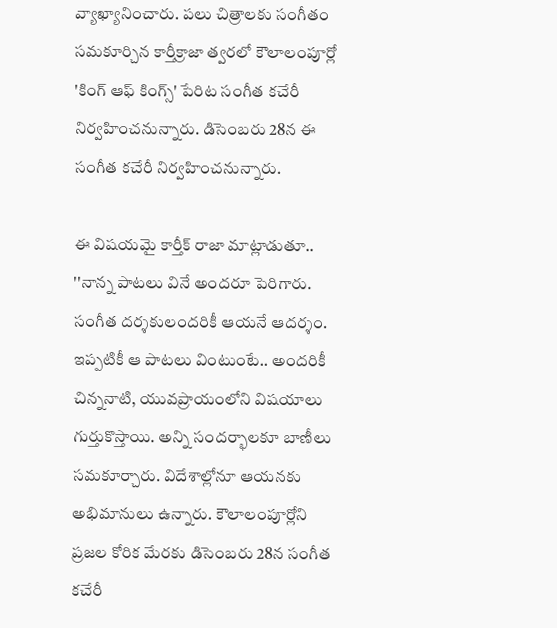వ్యాఖ్యానించారు. పలు చిత్రాలకు సంగీతం సమకూర్చిన కార్తీక్రాజా త్వరలో కౌలాలంపూర్లో 'కింగ్ ఆఫ్ కింగ్స్' పేరిట సంగీత కచేరీ నిర్వహించనున్నారు. డిసెంబరు 28న ఈ సంగీత కచేరీ నిర్వహించనున్నారు.

ఈ విషయమై కార్తీక్ రాజా మాట్లాడుతూ.. ''నాన్న పాటలు వినే అందరూ పెరిగారు. సంగీత దర్శకులందరికీ ఆయనే ఆదర్శం. ఇప్పటికీ ఆ పాటలు వింటుంటే.. అందరికీ చిన్ననాటి, యువప్రాయంలోని విషయాలు గుర్తుకొస్తాయి. అన్ని సందర్భాలకూ బాణీలు సమకూర్చారు. విదేశాల్లోనూ ఆయనకు అభిమానులు ఉన్నారు. కౌలాలంపూర్లోని ప్రజల కోరిక మేరకు డిసెంబరు 28న సంగీత కచేరీ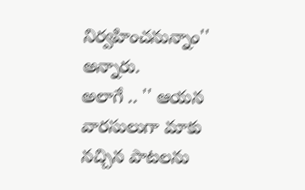నిర్వహించనున్నాం'' అన్నారు.
అలాగే .. '' ఆయన వారసులుగా మాకు నచ్చిన పాటలను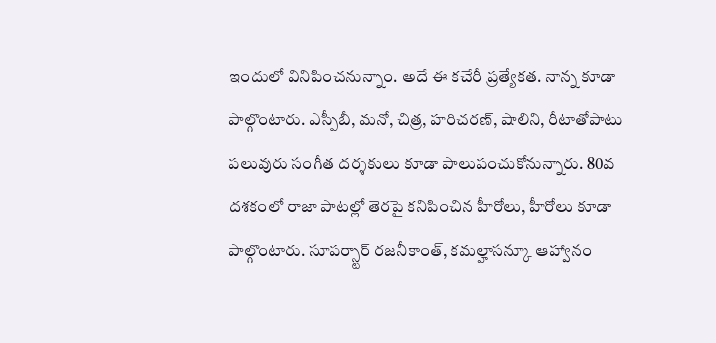ఇందులో వినిపించనున్నాం. అదే ఈ కచేరీ ప్రత్యేకత. నాన్న కూడా పాల్గొంటారు. ఎస్పీబీ, మనో, చిత్ర, హరిచరణ్, షాలిని, రీటాతోపాటు పలువురు సంగీత దర్శకులు కూడా పాలుపంచుకోనున్నారు. 80వ దశకంలో రాజా పాటల్లో తెరపై కనిపించిన హీరోలు, హీరోలు కూడా పాల్గొంటారు. సూపర్స్టార్ రజనీకాంత్, కమల్హాసన్కూ ఆహ్వానం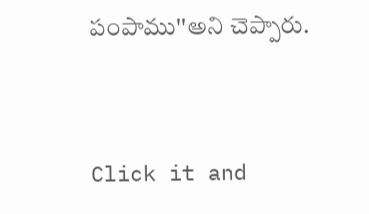పంపాము''అని చెప్పారు.


Click it and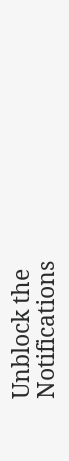Unblock the Notifications